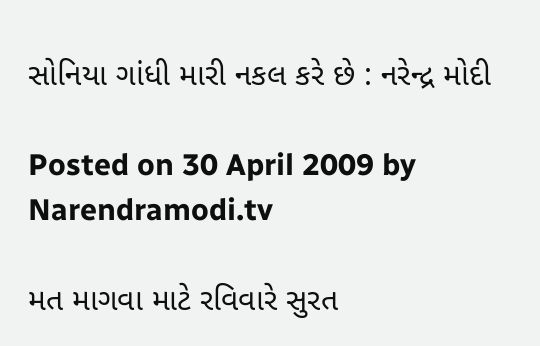સોનિયા ગાંધી મારી નકલ કરે છે : નરેન્દ્ર મોદી

Posted on 30 April 2009 by Narendramodi.tv

મત માગવા માટે રવિવારે સુરત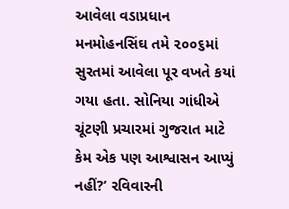આવેલા વડાપ્રધાન મનમોહનસિંઘ તમે ૨૦૦૬માં સુરતમાં આવેલા પૂર વખતે કયાં ગયા હતા. સોનિયા ગાંધીએ ચૂંટણી પ્રચારમાં ગુજરાત માટે કેમ એક પણ આશ્વાસન આપ્યું નહીં?’ રવિવારની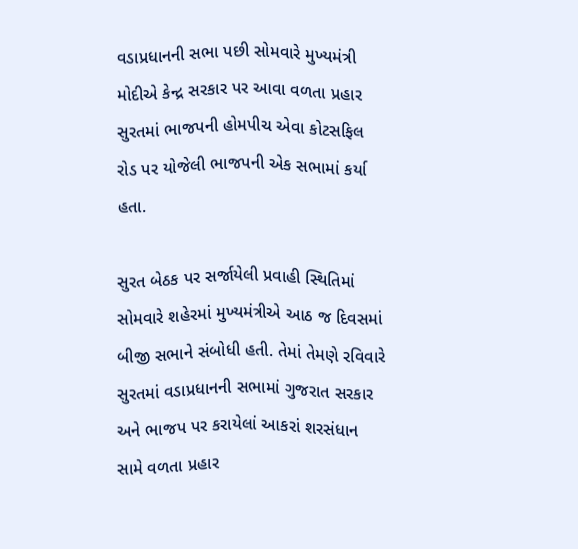વડાપ્રધાનની સભા પછી સોમવારે મુખ્યમંત્રી મોદીએ કેન્દ્ર સરકાર પર આવા વળતા પ્રહાર સુરતમાં ભાજપની હોમપીચ એવા કોટસફિલ રોડ પર યોજેલી ભાજપની એક સભામાં કર્યા હતા.

સુરત બેઠક પર સર્જાયેલી પ્રવાહી સ્થિતિમાં સોમવારે શહેરમાં મુખ્યમંત્રીએ આઠ જ દિવસમાં બીજી સભાને સંબોધી હતી. તેમાં તેમણે રવિવારે સુરતમાં વડાપ્રધાનની સભામાં ગુજરાત સરકાર અને ભાજપ પર કરાયેલાં આકરાં શરસંધાન સામે વળતા પ્રહાર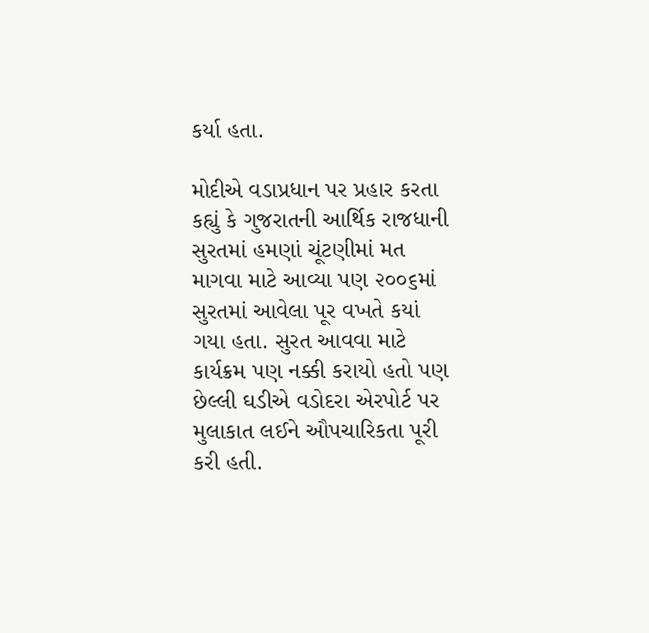કર્યા હતા.

મોદીએ વડાપ્રધાન પર પ્રહાર કરતા કહ્યું કે ગુજરાતની આર્થિક રાજધાની સુરતમાં હમણાં ચૂંટણીમાં મત માગવા માટે આવ્યા પણ ૨૦૦૬માં સુરતમાં આવેલા પૂર વખતે કયાં ગયા હતા. સુરત આવવા માટે કાર્યક્રમ પણ નક્કી કરાયો હતો પણ છેલ્લી ઘડીએ વડોદરા એરપોર્ટ પર મુલાકાત લઈને ઔપચારિકતા પૂરી કરી હતી.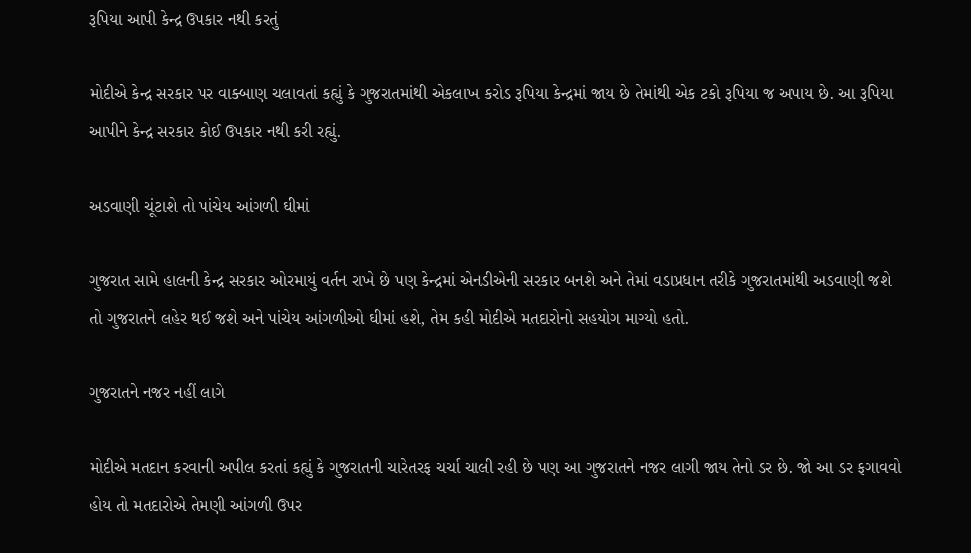રૂપિયા આપી કેન્દ્ર ઉપકાર નથી કરતું

મોદીએ કેન્દ્ર સરકાર પર વાક્બાણ ચલાવતાં કહ્યું કે ગુજરાતમાંથી એકલાખ કરોડ રૂપિયા કેન્દ્રમાં જાય છે તેમાંથી એક ટકો રૂપિયા જ અપાય છે. આ રૂપિયા આપીને કેન્દ્ર સરકાર કોઈ ઉપકાર નથી કરી રહ્યું.

અડવાણી ચૂંટાશે તો પાંચેય આંગળી ઘીમાં

ગુજરાત સામે હાલની કેન્દ્ર સરકાર ઓરમાયું વર્તન રાખે છે પણ કેન્દ્રમાં એનડીએની સરકાર બનશે અને તેમાં વડાપ્રધાન તરીકે ગુજરાતમાંથી અડવાણી જશે તો ગુજરાતને લહેર થઈ જશે અને પાંચેય આંગળીઓ ઘીમાં હશે, તેમ કહી મોદીએ મતદારોનો સહયોગ માગ્યો હતો.

ગુજરાતને નજર નહીં લાગે

મોદીએ મતદાન કરવાની અપીલ કરતાં કહ્યું કે ગુજરાતની ચારેતરફ ચર્ચા ચાલી રહી છે પણ આ ગુજરાતને નજર લાગી જાય તેનો ડર છે. જો આ ડર ફગાવવો હોય તો મતદારોએ તેમણી આંગળી ઉપર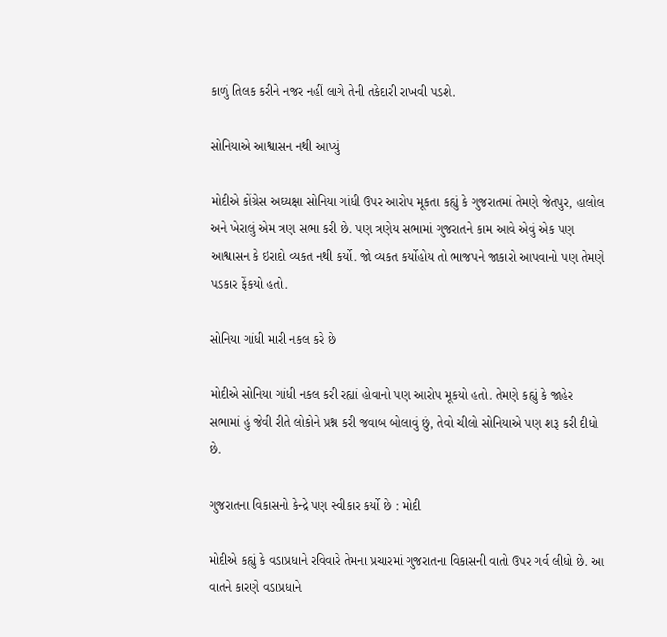કાળું તિલક કરીને નજર નહીં લાગે તેની તકેદારી રાખવી પડશે.

સોનિયાએ આશ્વાસન નથી આપ્યું

મોદીએ કોંગ્રેસ અઘ્યક્ષા સોનિયા ગાંધી ઉપર આરોપ મૂકતા કહ્યું કે ગુજરાતમાં તેમણે જેતપુર, હાલોલ અને ખેરાલું એમ ત્રણ સભા કરી છે. પણ ત્રણેય સભામાં ગુજરાતને કામ આવે એવું એક પણ આશ્વાસન કે ઇરાદો વ્યકત નથી કર્યો. જો વ્યકત કર્યોહોય તો ભાજપને જાકારો આપવાનો પણ તેમણે પડકાર ફેંકયો હતો.

સોનિયા ગાંધી મારી નકલ કરે છે

મોદીએ સોનિયા ગાંધી નકલ કરી રહ્યાં હોવાનો પણ આરોપ મૂકયો હતો. તેમણે કહ્યું કે જાહેર સભામાં હું જેવી રીતે લોકોને પ્રશ્ન કરી જવાબ બોલાવું છું, તેવો ચીલો સોનિયાએ પણ શરૂ કરી દીધો છે.

ગુજરાતના વિકાસનો કેન્દ્રે પણ સ્વીકાર કર્યો છે : મોદી

મોદીએ કહ્યું કે વડાપ્રધાને રવિવારે તેમના પ્રચારમાં ગુજરાતના વિકાસની વાતો ઉપર ગર્વ લીધો છે. આ વાતને કારણે વડાપ્રધાને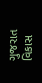ગુજરાત વિકાસ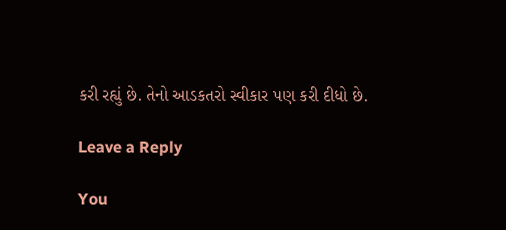કરી રહ્યું છે. તેનો આડકતરો સ્વીકાર પણ કરી દીધો છે.

Leave a Reply

You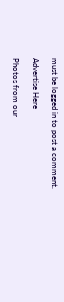must be logged in to post a comment.

Advertise Here

Photos from our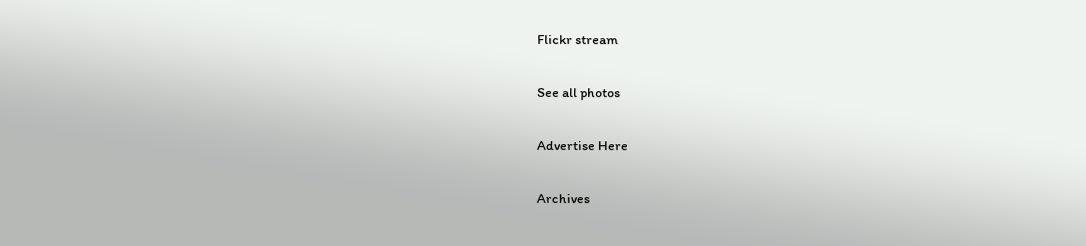Flickr stream

See all photos

Advertise Here

Archives